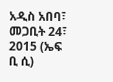አዲስ አበባ፣ መጋቢት 24፣ 2015 (ኤፍ ቢ ሲ)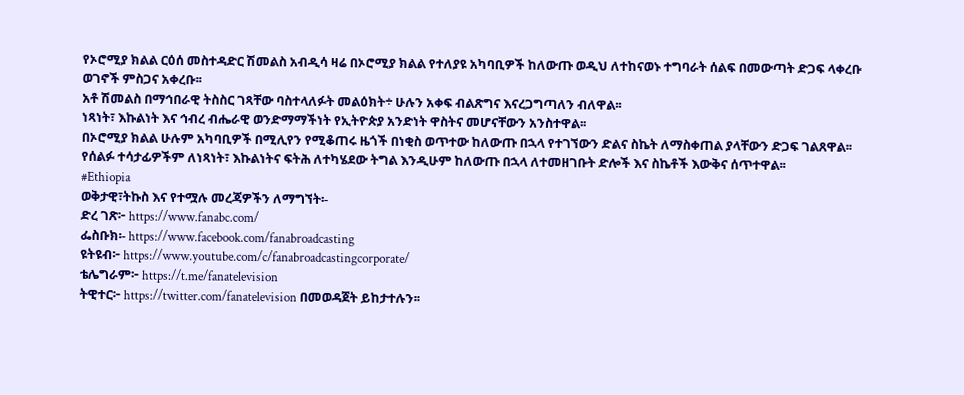የኦሮሚያ ክልል ርዕሰ መስተዳድር ሽመልስ አብዲሳ ዛሬ በኦሮሚያ ክልል የተለያዩ አካባቢዎች ከለውጡ ወዲህ ለተከናወኑ ተግባራት ሰልፍ በመውጣት ድጋፍ ላቀረቡ ወገኖች ምስጋና አቀረቡ፡፡
አቶ ሽመልስ በማኅበራዊ ትስስር ገጻቸው ባስተላለፉት መልዕክት÷ ሁሉን አቀፍ ብልጽግና እናረጋግጣለን ብለዋል፡፡
ነጻነት፣ እኩልነት እና ኅብረ ብሔራዊ ወንድማማችነት የኢትዮጵያ አንድነት ዋስትና መሆናቸውን አንስተዋል፡፡
በኦሮሚያ ክልል ሁሉም አካባቢዎች በሚሊየን የሚቆጠሩ ዜጎች በነቂስ ወጥተው ከለውጡ በኋላ የተገኘውን ድልና ስኬት ለማስቀጠል ያላቸውን ድጋፍ ገልጸዋል፡፡
የሰልፉ ተሳታፊዎችም ለነጻነት፣ እኩልነትና ፍትሕ ለተካሄደው ትግል እንዲሁም ከለውጡ በኋላ ለተመዘገቡት ድሎች እና ስኬቶች እውቅና ሰጥተዋል፡፡
#Ethiopia
ወቅታዊ፣ትኩስ እና የተሟሉ መረጃዎችን ለማግኘት፡-
ድረ ገጽ፦ https://www.fanabc.com/
ፌስቡክ፡- https://www.facebook.com/fanabroadcasting
ዩትዩብ፦ https://www.youtube.com/c/fanabroadcastingcorporate/
ቴሌግራም፦ https://t.me/fanatelevision
ትዊተር፦ https://twitter.com/fanatelevision በመወዳጀት ይከታተሉን፡፡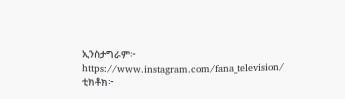ኢንስታግራም፦ https://www.instagram.com/fana_television/
ቲክቶክ፦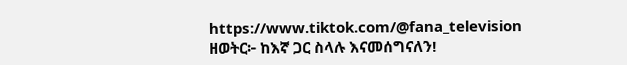https://www.tiktok.com/@fana_television
ዘወትር፦ ከእኛ ጋር ስላሉ እናመሰግናለን!